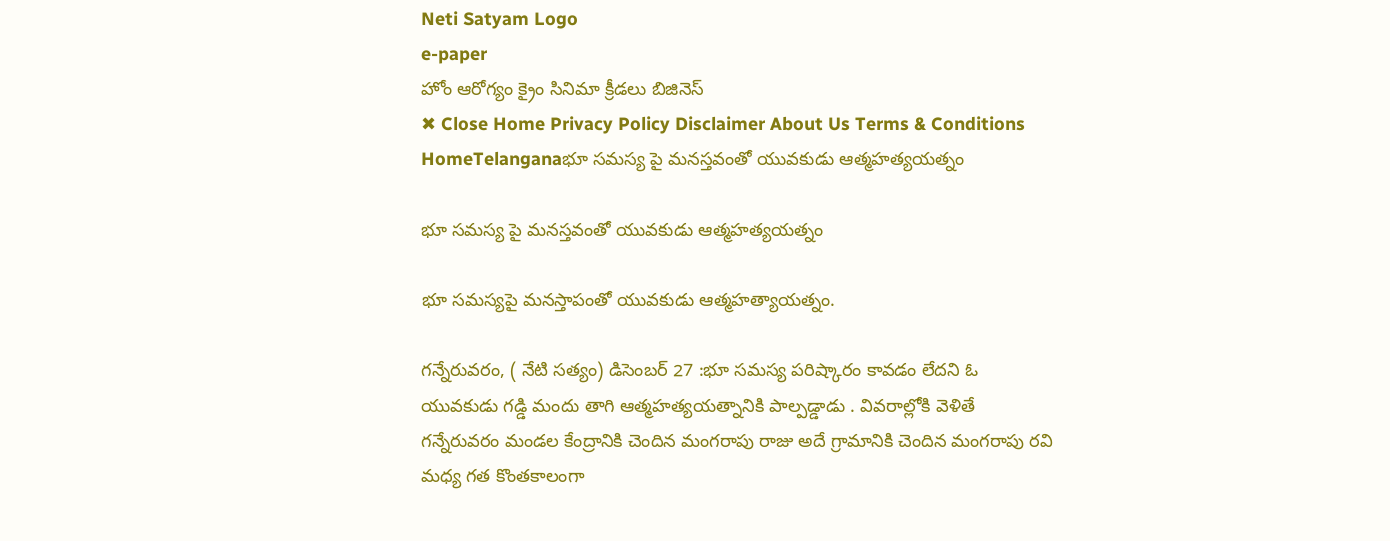Neti Satyam Logo
e-paper
హోం ఆరోగ్యం క్రైం సినిమా క్రీడలు బిజినెస్
✖ Close Home Privacy Policy Disclaimer About Us Terms & Conditions
HomeTelanganaభూ సమస్య పై మనస్తవంతో యువకుడు ఆత్మహత్యయత్నం

భూ సమస్య పై మనస్తవంతో యువకుడు ఆత్మహత్యయత్నం

భూ సమస్యపై మనస్తాపంతో యువకుడు ఆత్మహత్యాయత్నం.

గన్నేరువరం, ( నేటి సత్యం) డిసెంబర్ 27 :భూ సమస్య పరిష్కారం కావడం లేదని ఓ యువకుడు గడ్డి మందు తాగి ఆత్మహత్యయత్నానికి పాల్పడ్డాడు . వివరాల్లోకి వెళితే గన్నేరువరం మండల కేంద్రానికి చెందిన మంగరాపు రాజు అదే గ్రామానికి చెందిన మంగరాపు రవి మధ్య గత కొంతకాలంగా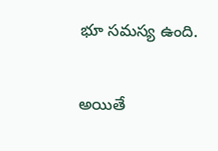భూ సమస్య ఉంది.

అయితే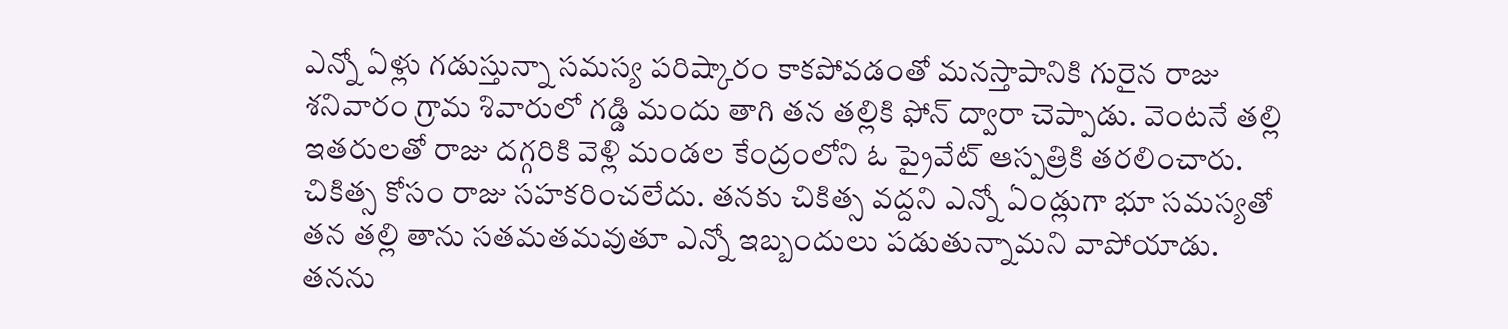ఎన్నో ఏళ్లు గడుస్తున్నా సమస్య పరిష్కారం కాకపోవడంతో మనస్తాపానికి గురైన రాజు శనివారం గ్రామ శివారులో గడ్డి మందు తాగి తన తల్లికి ఫోన్ ద్వారా చెప్పాడు. వెంటనే తల్లి ఇతరులతో రాజు దగ్గరికి వెళ్లి మండల కేంద్రంలోని ఓ ప్రైవేట్ ఆస్పత్రికి తరలించారు. చికిత్స కోసం రాజు సహకరించలేదు. తనకు చికిత్స వద్దని ఎన్నో ఏండ్లుగా భూ సమస్యతో తన తల్లి తాను సతమతమవుతూ ఎన్నో ఇబ్బందులు పడుతున్నామని వాపోయాడు. తనను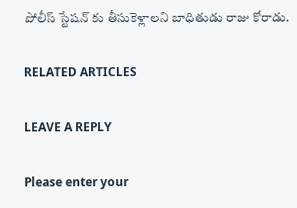పోలీస్ స్టేషన్ కు తీసుకెళ్లాలని బాధితుడు రాజు కోరాడు.

RELATED ARTICLES

LEAVE A REPLY

Please enter your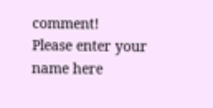comment!
Please enter your name here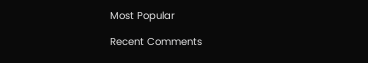Most Popular

Recent Comments